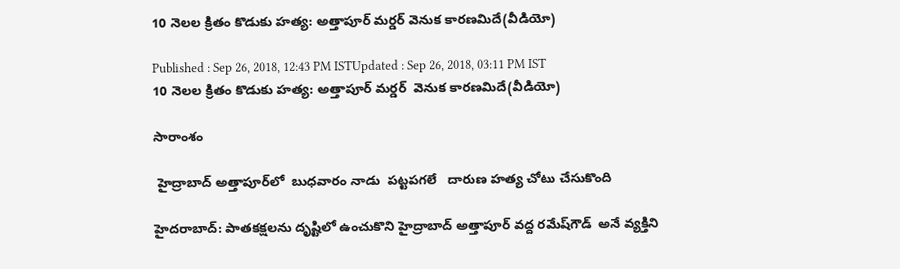10 నెలల క్రితం కొడుకు హత్య: అత్తాపూర్ మర్డర్ వెనుక కారణమిదే(వీడియో)

Published : Sep 26, 2018, 12:43 PM ISTUpdated : Sep 26, 2018, 03:11 PM IST
10 నెలల క్రితం కొడుకు హత్య: అత్తాపూర్ మర్డర్  వెనుక కారణమిదే(వీడియో)

సారాంశం

 హైద్రాబాద్ అత్తాపూర్‌లో  బుధవారం నాడు  పట్టపగలే   దారుణ హత్య చోటు చేసుకొంది

హైదరాబాద్: పాతకక్షలను దృష్టిలో ఉంచుకొని హైద్రాబాద్ అత్తాపూర్ వద్ద రమేష్‌గౌడ్  అనే వ్యక్తిని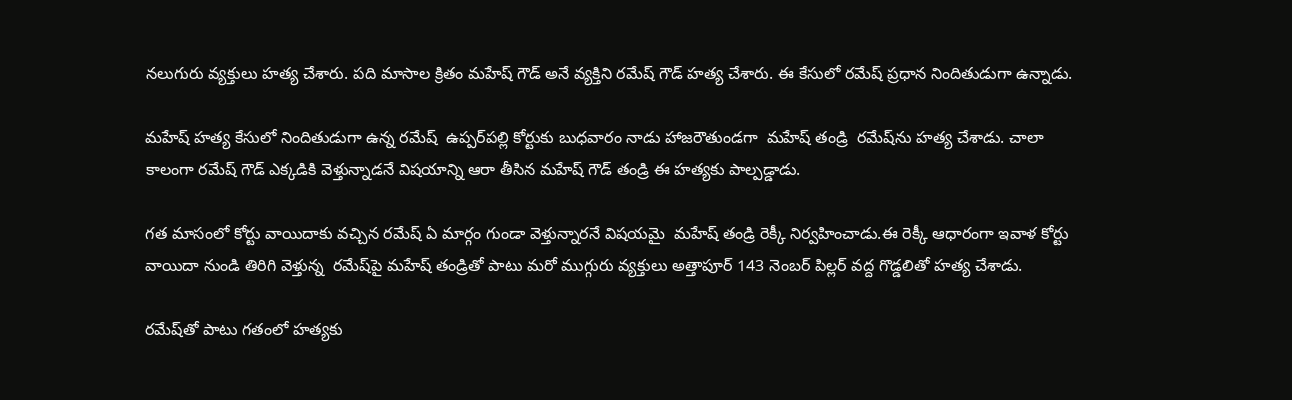నలుగురు వ్యక్తులు హత్య చేశారు. పది మాసాల క్రితం మహేష్ గౌడ్ అనే వ్యక్తిని రమేష్ గౌడ్ హత్య చేశారు. ఈ కేసులో రమేష్‌ ప్రధాన నిందితుడుగా ఉన్నాడు.

మహేష్ హత్య కేసులో నిందితుడుగా ఉన్న రమేష్  ఉప్పర్‌పల్లి కోర్టుకు బుధవారం నాడు హాజరౌతుండగా  మహేష్ తండ్రి  రమేష్‌ను హత్య చేశాడు. చాలా కాలంగా రమేష్ గౌడ్ ఎక్కడికి వెళ్తున్నాడనే విషయాన్ని ఆరా తీసిన మహేష్ గౌడ్ తండ్రి ఈ హత్యకు పాల్పడ్డాడు.

గత మాసంలో కోర్టు వాయిదాకు వచ్చిన రమేష్ ఏ మార్గం గుండా వెళ్తున్నారనే విషయమై  మహేష్ తండ్రి రెక్కీ నిర్వహించాడు.ఈ రెక్కీ ఆధారంగా ఇవాళ కోర్టు వాయిదా నుండి తిరిగి వెళ్తున్న  రమేష్‌పై మహేష్ తండ్రితో పాటు మరో ముగ్గురు వ్యక్తులు అత్తాపూర్ 143 నెంబర్ పిల్లర్ వద్ద గొడ్డలితో హత్య చేశాడు.

రమేష్‌తో పాటు గతంలో హత్యకు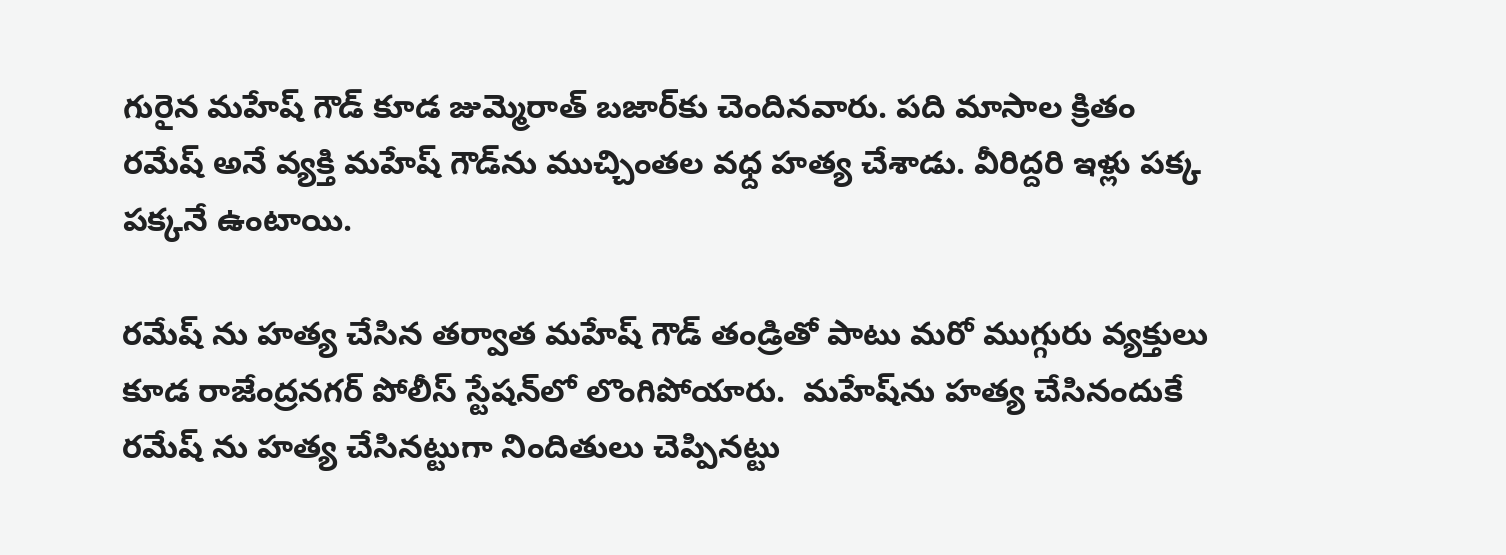గురైన మహేష్ గౌడ్ కూడ జుమ్మెరాత్ బజార్‌కు చెందినవారు. పది మాసాల క్రితం రమేష్ అనే వ్యక్తి మహేష్ గౌడ్‌ను ముచ్చింతల వధ్ద హత్య చేశాడు. వీరిద్దరి ఇళ్లు పక్క పక్కనే ఉంటాయి.

రమేష్ ను హత్య చేసిన తర్వాత మహేష్ గౌడ్ తండ్రితో పాటు మరో ముగ్గురు వ్యక్తులు కూడ రాజేంద్రనగర్‌ పోలీస్ స్టేషన్‌లో లొంగిపోయారు.  మహేష్‌ను హత్య చేసినందుకే రమేష్ ను హత్య చేసినట్టుగా నిందితులు చెప్పినట్టు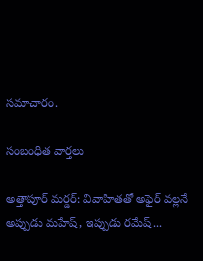సమాచారం.

సంబంధిత వార్తలు

అత్తాపూర్‌ మర్డర్: వివాహితతో అఫైర్ వల్లనే అప్పుడు మహేష్, ఇప్పుడు రమేష్...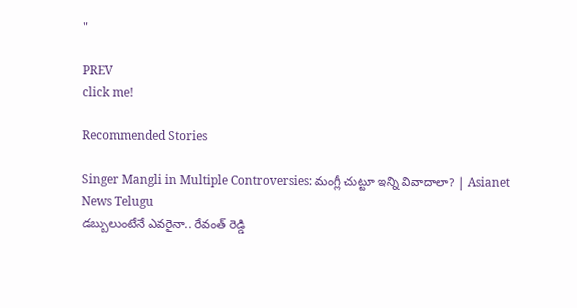"

PREV
click me!

Recommended Stories

Singer Mangli in Multiple Controversies: మంగ్లీ చుట్టూ ఇన్ని వివాదాలా? | Asianet News Telugu
డబ్బులుంటేనే ఎవరైనా.. రేవంత్ రెడ్డి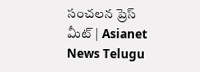సంచలన ప్రెస్ మీట్ | Asianet News Telugu